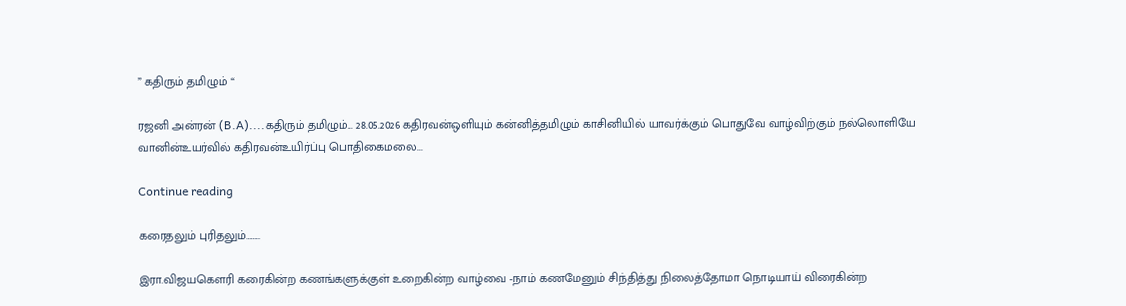” கதிரும் தமிழும் “

ரஜனி அன்ரன் (B.A)....கதிரும் தமிழும்... 28.05.2026 கதிரவன்ஒளியும் கன்னித்தமிழும் காசினியில் யாவர்க்கும் பொதுவே வாழ்விற்கும் நல்லொளியே வானின்உயர்வில் கதிரவன்உயிர்ப்பு பொதிகைமலை...

Continue reading

கரைதலும் புரிதலும்……..

இரா.விஜயகௌரி கரைகின்ற கணங்களுக்குள் உறைகின்ற வாழ்வை -நாம் கணமேனும் சிந்தித்து நிலைத்தோமா நொடியாய் விரைகின்ற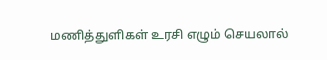மணித்துளிகள் உரசி எழும் செயலால்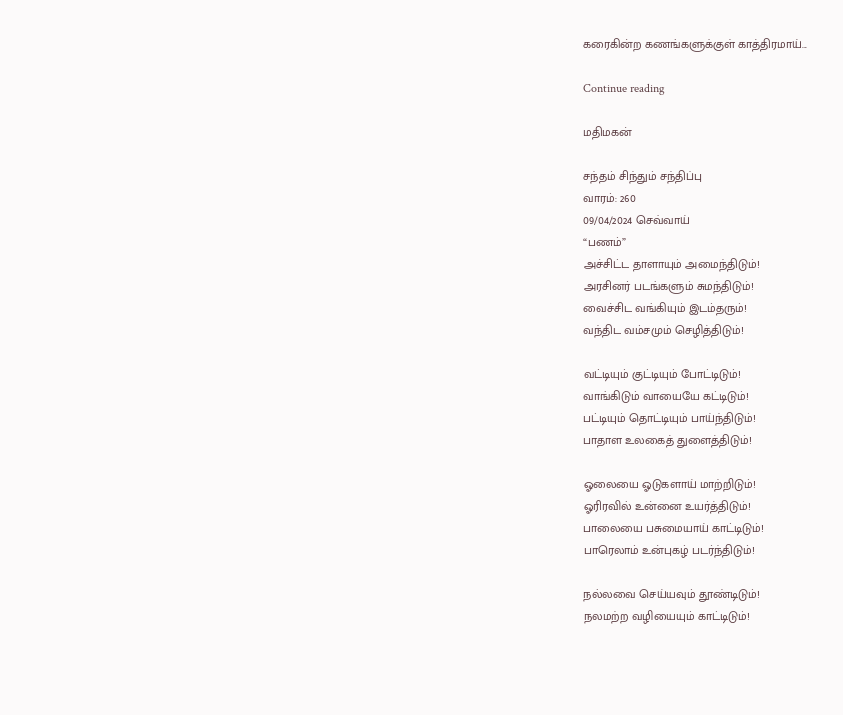கரைகின்ற கணங்களுக்குள் காத்திரமாய்...

Continue reading

மதிமகன்

சந்தம் சிந்தும் சந்திப்பு
வாரம்: 260
09/04/2024 செவ்வாய்
“பணம்”
அச்சிட்ட தாளாயும் அமைந்திடும்!
அரசினர் படங்களும் சுமந்திடும்!
வைச்சிட வங்கியும் இடம்தரும்!
வந்திட வம்சமும் செழித்திடும்!

வட்டியும் குட்டியும் போட்டிடும்!
வாங்கிடும் வாயையே கட்டிடும்!
பட்டியும் தொட்டியும் பாய்ந்திடும்!
பாதாள உலகைத் துளைத்திடும்!

ஓலையை ஓடுகளாய் மாற்றிடும்!
ஓரிரவில் உன்னை உயர்த்திடும்!
பாலையை பசுமையாய் காட்டிடும்!
பாரெலாம் உன்புகழ் படர்ந்திடும்!

நல்லவை செய்யவும் தூண்டிடும்!
நலமற்ற வழியையும் காட்டிடும்!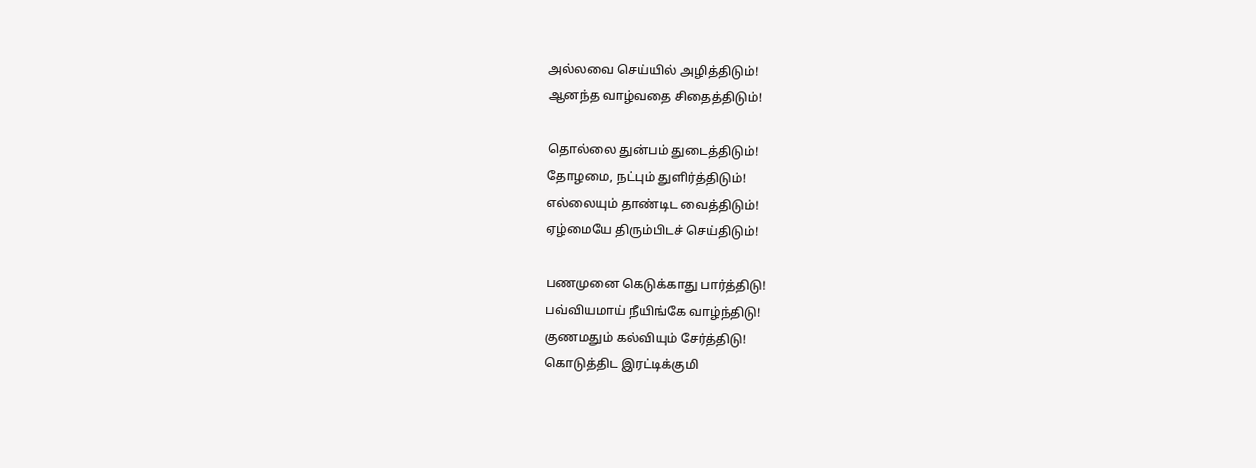அல்லவை செய்யில் அழித்திடும்!
ஆனந்த வாழ்வதை சிதைத்திடும்!

தொல்லை துன்பம் துடைத்திடும்!
தோழமை, நட்பும் துளிர்த்திடும்!
எல்லையும் தாண்டிட வைத்திடும்!
ஏழ்மையே திரும்பிடச் செய்திடும்!

பணமுனை கெடுக்காது பார்த்திடு!
பவ்வியமாய் நீயிங்கே வாழ்ந்திடு!
குணமதும் கல்வியும் சேர்த்திடு!
கொடுத்திட இரட்டிக்குமி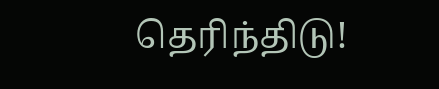தெரிந்திடு!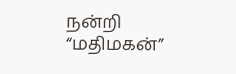நன்றி
“மதிமகன்”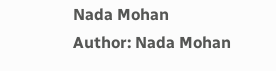Nada Mohan
Author: Nada Mohan